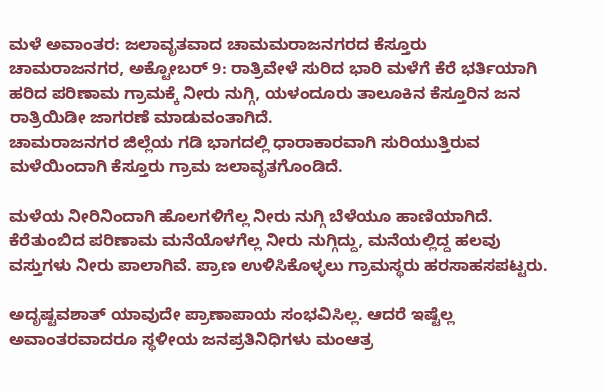ಮಳೆ ಅವಾಂತರ: ಜಲಾವೃತವಾದ ಚಾಮಮರಾಜನಗರದ ಕೆಸ್ತೂರು
ಚಾಮರಾಜನಗರ, ಅಕ್ಟೋಬರ್ 9: ರಾತ್ರಿವೇಳೆ ಸುರಿದ ಭಾರಿ ಮಳೆಗೆ ಕೆರೆ ಭರ್ತಿಯಾಗಿ ಹರಿದ ಪರಿಣಾಮ ಗ್ರಾಮಕ್ಕೆ ನೀರು ನುಗ್ಗಿ, ಯಳಂದೂರು ತಾಲೂಕಿನ ಕೆಸ್ತೂರಿನ ಜನ ರಾತ್ರಿಯಿಡೀ ಜಾಗರಣೆ ಮಾಡುವಂತಾಗಿದೆ.
ಚಾಮರಾಜನಗರ ಜಿಲ್ಲೆಯ ಗಡಿ ಭಾಗದಲ್ಲಿ ಧಾರಾಕಾರವಾಗಿ ಸುರಿಯುತ್ತಿರುವ ಮಳೆಯಿಂದಾಗಿ ಕೆಸ್ತೂರು ಗ್ರಾಮ ಜಲಾವೃತಗೊಂಡಿದೆ.

ಮಳೆಯ ನೀರಿನಿಂದಾಗಿ ಹೊಲಗಳಿಗೆಲ್ಲ ನೀರು ನುಗ್ಗಿ ಬೆಳೆಯೂ ಹಾಣಿಯಾಗಿದೆ. ಕೆರೆತುಂಬಿದ ಪರಿಣಾಮ ಮನೆಯೊಳಗೆಲ್ಲ ನೀರು ನುಗ್ಗಿದ್ದು, ಮನೆಯಲ್ಲಿದ್ದ ಹಲವು ವಸ್ತುಗಳು ನೀರು ಪಾಲಾಗಿವೆ. ಪ್ರಾಣ ಉಳಿಸಿಕೊಳ್ಳಲು ಗ್ರಾಮಸ್ಥರು ಹರಸಾಹಸಪಟ್ಟರು.

ಅದೃಷ್ಟವಶಾತ್ ಯಾವುದೇ ಪ್ರಾಣಾಪಾಯ ಸಂಭವಿಸಿಲ್ಲ. ಆದರೆ ಇಷ್ಟೆಲ್ಲ ಅವಾಂತರವಾದರೂ ಸ್ಥಳೀಯ ಜನಪ್ರತಿನಿಧಿಗಳು ಮಂಆತ್ರ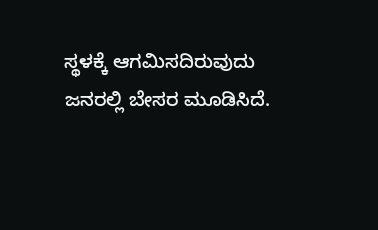ಸ್ಥಳಕ್ಕೆ ಆಗಮಿಸದಿರುವುದು ಜನರಲ್ಲಿ ಬೇಸರ ಮೂಡಿಸಿದೆ.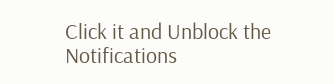Click it and Unblock the Notifications